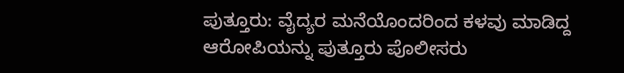ಪುತ್ತೂರು: ವೈದ್ಯರ ಮನೆಯೊಂದರಿಂದ ಕಳವು ಮಾಡಿದ್ದ ಆರೋಪಿಯನ್ನು ಪುತ್ತೂರು ಪೊಲೀಸರು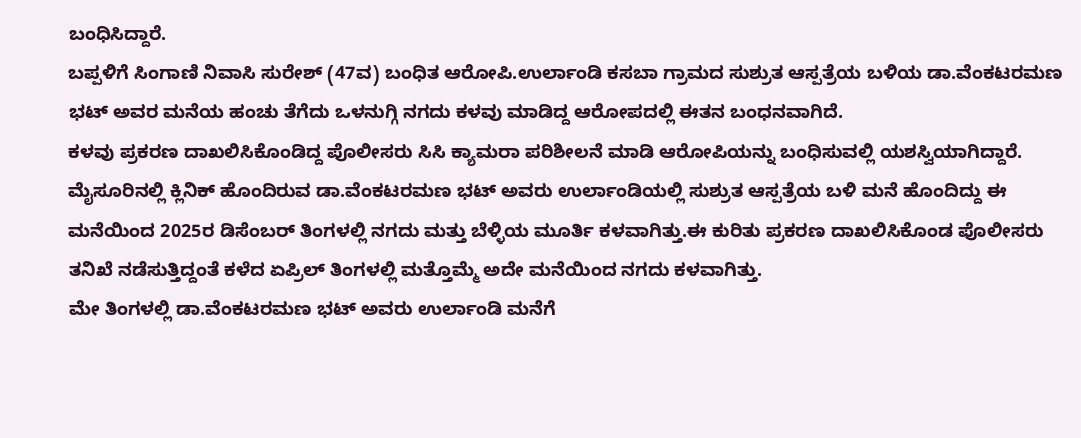ಬಂಧಿಸಿದ್ದಾರೆ.
ಬಪ್ಪಳಿಗೆ ಸಿಂಗಾಣಿ ನಿವಾಸಿ ಸುರೇಶ್ (47ವ) ಬಂಧಿತ ಆರೋಪಿ.ಉರ್ಲಾಂಡಿ ಕಸಬಾ ಗ್ರಾಮದ ಸುಶ್ರುತ ಆಸ್ಪತ್ರೆಯ ಬಳಿಯ ಡಾ.ವೆಂಕಟರಮಣ ಭಟ್ ಅವರ ಮನೆಯ ಹಂಚು ತೆಗೆದು ಒಳನುಗ್ಗಿ ನಗದು ಕಳವು ಮಾಡಿದ್ದ ಆರೋಪದಲ್ಲಿ ಈತನ ಬಂಧನವಾಗಿದೆ.
ಕಳವು ಪ್ರಕರಣ ದಾಖಲಿಸಿಕೊಂಡಿದ್ದ ಪೊಲೀಸರು ಸಿಸಿ ಕ್ಯಾಮರಾ ಪರಿಶೀಲನೆ ಮಾಡಿ ಆರೋಪಿಯನ್ನು ಬಂಧಿಸುವಲ್ಲಿ ಯಶಸ್ವಿಯಾಗಿದ್ದಾರೆ.
ಮೈಸೂರಿನಲ್ಲಿ ಕ್ಲಿನಿಕ್ ಹೊಂದಿರುವ ಡಾ.ವೆಂಕಟರಮಣ ಭಟ್ ಅವರು ಉರ್ಲಾಂಡಿಯಲ್ಲಿ ಸುಶ್ರುತ ಆಸ್ಪತ್ರೆಯ ಬಳಿ ಮನೆ ಹೊಂದಿದ್ದು ಈ ಮನೆಯಿಂದ 2025ರ ಡಿಸೆಂಬರ್ ತಿಂಗಳಲ್ಲಿ ನಗದು ಮತ್ತು ಬೆಳ್ಳಿಯ ಮೂರ್ತಿ ಕಳವಾಗಿತ್ತು.ಈ ಕುರಿತು ಪ್ರಕರಣ ದಾಖಲಿಸಿಕೊಂಡ ಪೊಲೀಸರು ತನಿಖೆ ನಡೆಸುತ್ತಿದ್ದಂತೆ ಕಳೆದ ಏಪ್ರಿಲ್ ತಿಂಗಳಲ್ಲಿ ಮತ್ತೊಮ್ಮೆ ಅದೇ ಮನೆಯಿಂದ ನಗದು ಕಳವಾಗಿತ್ತು.
ಮೇ ತಿಂಗಳಲ್ಲಿ ಡಾ.ವೆಂಕಟರಮಣ ಭಟ್ ಅವರು ಉರ್ಲಾಂಡಿ ಮನೆಗೆ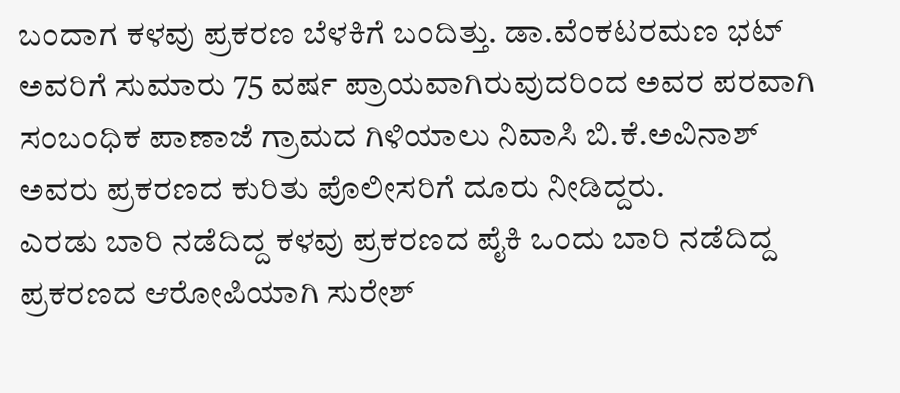ಬಂದಾಗ ಕಳವು ಪ್ರಕರಣ ಬೆಳಕಿಗೆ ಬಂದಿತ್ತು. ಡಾ.ವೆಂಕಟರಮಣ ಭಟ್ ಅವರಿಗೆ ಸುಮಾರು 75 ವರ್ಷ ಪ್ರಾಯವಾಗಿರುವುದರಿಂದ ಅವರ ಪರವಾಗಿ ಸಂಬಂಧಿಕ ಪಾಣಾಜೆ ಗ್ರಾಮದ ಗಿಳಿಯಾಲು ನಿವಾಸಿ ಬಿ.ಕೆ.ಅವಿನಾಶ್ ಅವರು ಪ್ರಕರಣದ ಕುರಿತು ಪೊಲೀಸರಿಗೆ ದೂರು ನೀಡಿದ್ದರು.
ಎರಡು ಬಾರಿ ನಡೆದಿದ್ದ ಕಳವು ಪ್ರಕರಣದ ಪೈಕಿ ಒಂದು ಬಾರಿ ನಡೆದಿದ್ದ ಪ್ರಕರಣದ ಆರೋಪಿಯಾಗಿ ಸುರೇಶ್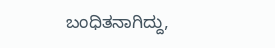ಬಂಧಿತನಾಗಿದ್ದು,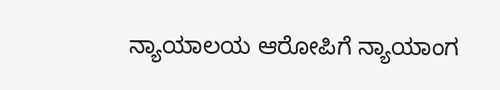ನ್ಯಾಯಾಲಯ ಆರೋಪಿಗೆ ನ್ಯಾಯಾಂಗ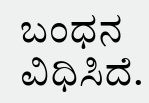ಬಂಧನ ವಿಧಿಸಿದೆ.